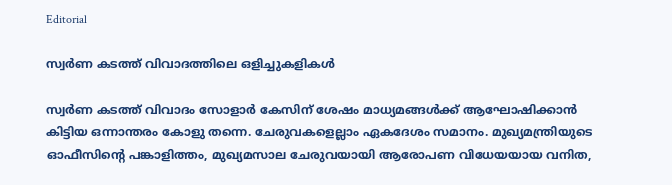Editorial

സ്വര്‍ണ കടത്ത്‌ വിവാദത്തിലെ ഒളിച്ചുകളികള്‍

സ്വര്‍ണ കടത്ത്‌ വിവാദം സോളാര്‍ കേസിന്‌ ശേഷം മാധ്യമങ്ങള്‍ക്ക്‌ ആഘോഷിക്കാന്‍ കിട്ടിയ ഒന്നാന്തരം കോളു തന്നെ. ചേരുവകളെല്ലാം ഏകദേശം സമാനം. മുഖ്യമന്ത്രിയുടെ ഓഫീസിന്റെ പങ്കാളിത്തം, മുഖ്യമസാല ചേരുവയായി ആരോപണ വിധേയയായ വനിത,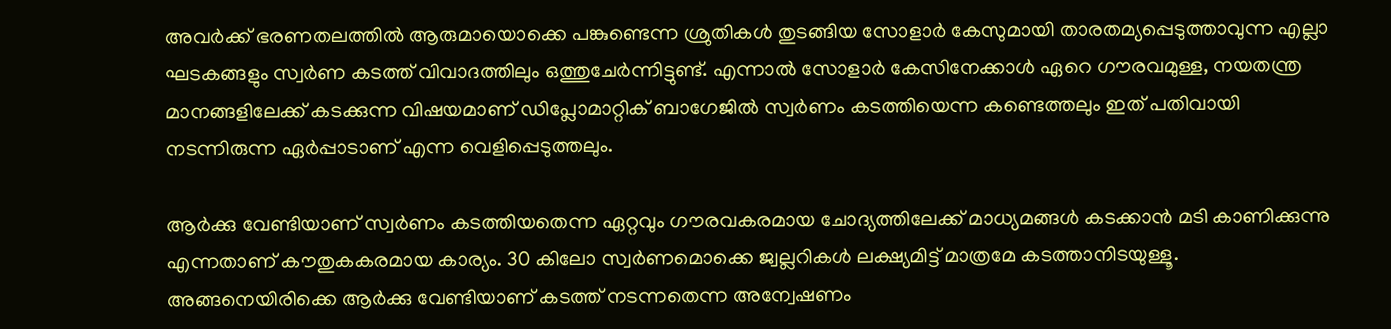അവര്‍ക്ക്‌ ഭരണതലത്തില്‍ ആരുമായൊക്കെ പങ്കുണ്ടെന്ന ശ്രുതികള്‍ തുടങ്ങിയ സോളാര്‍ കേസുമായി താരതമ്യപ്പെടുത്താവുന്ന എല്ലാ ഘടകങ്ങളും സ്വര്‍ണ കടത്ത്‌ വിവാദത്തിലും ഒത്തുചേര്‍ന്നിട്ടുണ്ട്‌. എന്നാല്‍ സോളാര്‍ കേസിനേക്കാള്‍ ഏറെ ഗൗരവമുള്ള, നയതന്ത്ര മാനങ്ങളിലേക്ക്‌ കടക്കുന്ന വിഷയമാണ്‌ ഡിപ്ലോമാറ്റിക്‌ ബാഗേജില്‍ സ്വര്‍ണം കടത്തിയെന്ന കണ്ടെത്തലും ഇത്‌ പതിവായി നടന്നിരുന്ന ഏര്‍പ്പാടാണ്‌ എന്ന വെളിപ്പെടുത്തലും.

ആര്‍ക്കു വേണ്ടിയാണ്‌ സ്വര്‍ണം കടത്തിയതെന്ന ഏറ്റവും ഗൗരവകരമായ ചോദ്യത്തിലേക്ക്‌ മാധ്യമങ്ങള്‍ കടക്കാന്‍ മടി കാണിക്കുന്നു എന്നതാണ്‌ കൗതുകകരമായ കാര്യം. 30 കിലോ സ്വര്‍ണമൊക്കെ ജ്വല്ലറികള്‍ ലക്ഷ്യമിട്ട്‌ മാത്രമേ കടത്താനിടയുള്ളൂ. അങ്ങനെയിരിക്കെ ആര്‍ക്കു വേണ്ടിയാണ്‌ കടത്ത്‌ നടന്നതെന്ന അന്വേഷണം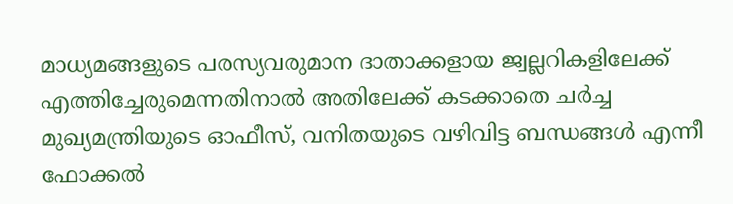മാധ്യമങ്ങളുടെ പരസ്യവരുമാന ദാതാക്കളായ ജ്വല്ലറികളിലേക്ക്‌ എത്തിച്ചേരുമെന്നതിനാല്‍ അതിലേക്ക്‌ കടക്കാതെ ചര്‍ച്ച മുഖ്യമന്ത്രിയുടെ ഓഫീസ്‌, വനിതയുടെ വഴിവിട്ട ബന്ധങ്ങള്‍ എന്നീ ഫോക്കല്‍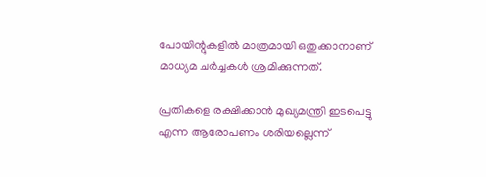പോയിന്റുകളില്‍ മാത്രമായി ഒതുക്കാനാണ്‌ മാധ്യമ ചര്‍ച്ചകള്‍ ശ്രമിക്കുന്നത്‌.

പ്രതികളെ രക്ഷിക്കാന്‍ മുഖ്യമന്ത്രി ഇടപെട്ടു എന്ന ആരോപണം ശരിയല്ലെന്ന്‌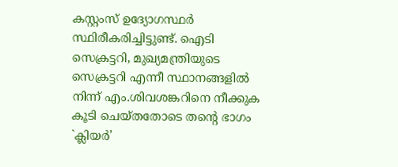കസ്റ്റംസ്‌ ഉദ്യോഗസ്ഥര്‍ സ്ഥിരീകരിച്ചിട്ടുണ്ട്‌. ഐടി സെക്രട്ടറി, മുഖ്യമന്ത്രിയുടെ സെക്രട്ടറി എന്നീ സ്ഥാനങ്ങളില്‍ നിന്ന്‌ എം.ശിവശങ്കറിനെ നീക്കുക കൂടി ചെയ്‌തതോടെ തന്റെ ഭാഗം `ക്ലിയര്‍’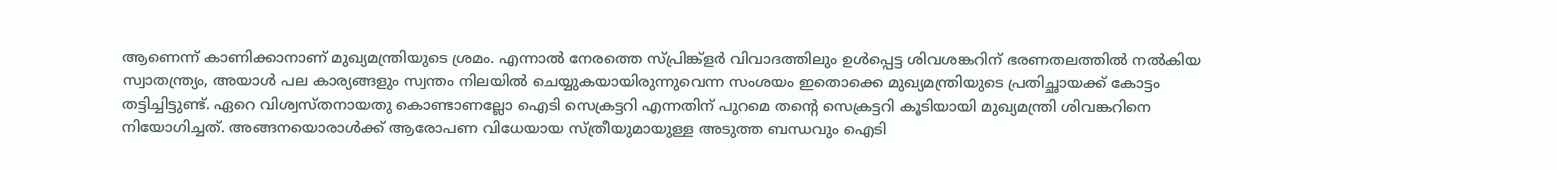ആണെന്ന്‌ കാണിക്കാനാണ്‌ മുഖ്യമന്ത്രിയുടെ ശ്രമം. എന്നാല്‍ നേരത്തെ സ്‌പ്രിങ്ക്‌ളര്‍ വിവാദത്തിലും ഉള്‍പ്പെട്ട ശിവശങ്കറിന്‌ ഭരണതലത്തില്‍ നല്‍കിയ സ്വാതന്ത്ര്യം, അയാള്‍ പല കാര്യങ്ങളും സ്വന്തം നിലയില്‍ ചെയ്യുകയായിരുന്നുവെന്ന സംശയം ഇതൊക്കെ മുഖ്യമന്ത്രിയുടെ പ്രതിച്ഛായക്ക്‌ കോട്ടം തട്ടിച്ചിട്ടുണ്ട്‌. ഏറെ വിശ്വസ്‌തനായതു കൊണ്ടാണല്ലോ ഐടി സെക്രട്ടറി എന്നതിന്‌ പുറമെ തന്റെ സെക്രട്ടറി കൂടിയായി മുഖ്യമന്ത്രി ശിവങ്കറിനെ നിയോഗിച്ചത്‌. അങ്ങനയൊരാള്‍ക്ക്‌ ആരോപണ വിധേയായ സ്‌ത്രീയുമായുള്ള അടുത്ത ബന്ധവും ഐടി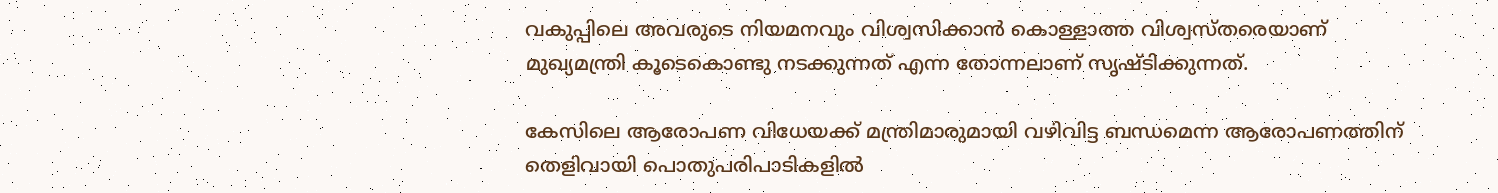വകുപ്പിലെ അവരുടെ നിയമനവും വിശ്വസിക്കാന്‍ കൊള്ളാത്ത വിശ്വസ്‌തരെയാണ്‌ മുഖ്യമന്ത്രി കൂടെകൊണ്ടു നടക്കുന്നത്‌ എന്ന തോന്നലാണ്‌ സൃഷ്‌ടിക്കുന്നത്‌.

കേസിലെ ആരോപണ വിധേയക്ക്‌ മന്ത്രിമാരുമായി വഴിവിട്ട ബന്ധമെന്ന ആരോപണത്തിന്‌ തെളിവായി പൊതുപരിപാടികളില്‍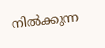നില്‍ക്കുന്ന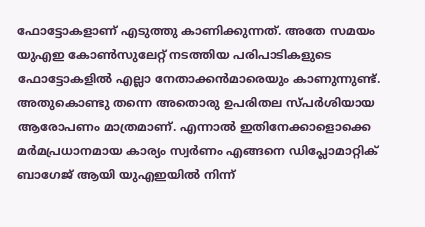ഫോട്ടോകളാണ്‌ എടുത്തു കാണിക്കുന്നത്‌. അതേ സമയം യുഎഇ കോണ്‍സുലേറ്റ്‌ നടത്തിയ പരിപാടികളുടെ ഫോട്ടോകളില്‍ എല്ലാ നേതാക്കന്‍മാരെയും കാണുന്നുണ്ട്‌. അതുകൊണ്ടു തന്നെ അതൊരു ഉപരിതല സ്‌പര്‍ശിയായ ആരോപണം മാത്രമാണ്‌. എന്നാല്‍ ഇതിനേക്കാളൊക്കെ മര്‍മപ്രധാനമായ കാര്യം സ്വര്‍ണം എങ്ങനെ ഡിപ്ലോമാറ്റിക്‌ ബാഗേജ്‌ ആയി യുഎഇയില്‍ നിന്ന്‌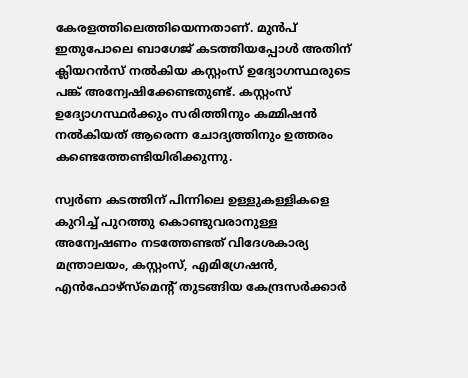കേരളത്തിലെത്തിയെന്നതാണ്‌. മുന്‍പ്‌ ഇതുപോലെ ബാഗേജ്‌ കടത്തിയപ്പോള്‍ അതിന്‌ ക്ലിയറന്‍സ്‌ നല്‍കിയ കസ്റ്റംസ്‌ ഉദ്യോഗസ്ഥരുടെ പങ്ക്‌ അന്വേഷിക്കേണ്ടതുണ്ട്‌. കസ്റ്റംസ്‌ ഉദ്യോഗസ്ഥര്‍ക്കും സരിത്തിനും കമ്മിഷന്‍ നല്‍കിയത്‌ ആരെന്ന ചോദ്യത്തിനും ഉത്തരം കണ്ടെത്തേണ്ടിയിരിക്കുന്നു.

സ്വര്‍ണ കടത്തിന്‌ പിന്നിലെ ഉള്ളുകള്ളികളെ കുറിച്ച്‌ പുറത്തു കൊണ്ടുവരാനുള്ള അന്വേഷണം നടത്തേണ്ടത്‌ വിദേശകാര്യ മന്ത്രാലയം, കസ്റ്റംസ്‌, എമിഗ്രേഷന്‍, എന്‍ഫോഴ്‌സ്‌മെന്റ്‌ തുടങ്ങിയ കേന്ദ്രസര്‍ക്കാര്‍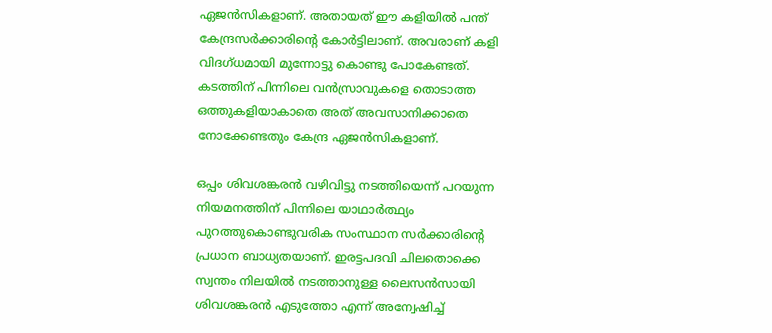ഏജന്‍സികളാണ്‌. അതായത്‌ ഈ കളിയില്‍ പന്ത്‌ കേന്ദ്രസര്‍ക്കാരിന്റെ കോര്‍ട്ടിലാണ്‌. അവരാണ്‌ കളി വിദഗ്‌ധമായി മുന്നോട്ടു കൊണ്ടു പോകേണ്ടത്‌. കടത്തിന്‌ പിന്നിലെ വന്‍സ്രാവുകളെ തൊടാത്ത ഒത്തുകളിയാകാതെ അത്‌ അവസാനിക്കാതെ നോക്കേണ്ടതും കേന്ദ്ര ഏജന്‍സികളാണ്‌.

ഒപ്പം ശിവശങ്കരന്‍ വഴിവിട്ടു നടത്തിയെന്ന്‌ പറയുന്ന നിയമനത്തിന്‌ പിന്നിലെ യാഥാര്‍ത്ഥ്യം പുറത്തുകൊണ്ടുവരിക സംസ്ഥാന സര്‍ക്കാരിന്റെ പ്രധാന ബാധ്യതയാണ്‌. ഇരട്ടപദവി ചിലതൊക്കെ സ്വന്തം നിലയില്‍ നടത്താനുള്ള ലൈസന്‍സായി ശിവശങ്കരന്‍ എടുത്തോ എന്ന്‌ അന്വേഷിച്ച്‌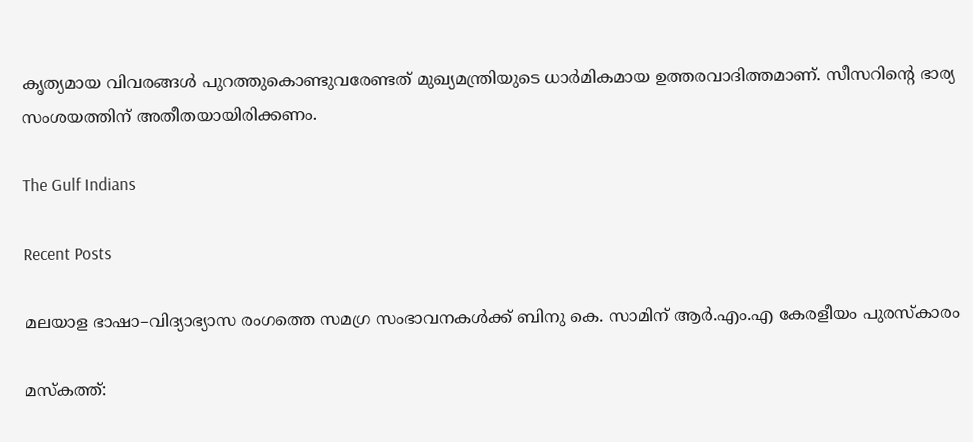കൃത്യമായ വിവരങ്ങള്‍ പുറത്തുകൊണ്ടുവരേണ്ടത്‌ മുഖ്യമന്ത്രിയുടെ ധാര്‍മികമായ ഉത്തരവാദിത്തമാണ്‌. സീസറിന്റെ ഭാര്യ സംശയത്തിന്‌ അതീതയായിരിക്കണം.

The Gulf Indians

Recent Posts

മലയാള ഭാഷാ–വിദ്യാഭ്യാസ രംഗത്തെ സമഗ്ര സംഭാവനകൾക്ക് ബിനു കെ. സാമിന് ആർ.എം.എ കേരളീയം പുരസ്‌കാരം

മസ്കത്ത്: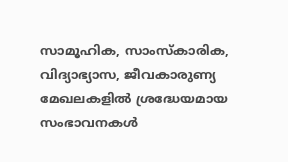സാമൂഹിക, സാംസ്‌കാരിക, വിദ്യാഭ്യാസ, ജീവകാരുണ്യ മേഖലകളിൽ ശ്രദ്ധേയമായ സംഭാവനകൾ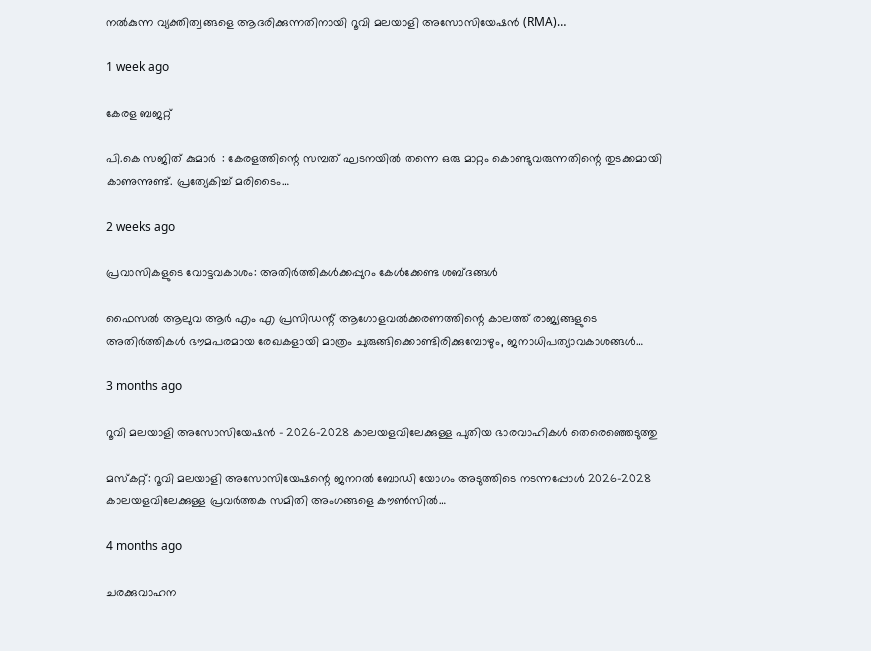നൽകുന്ന വ്യക്തിത്വങ്ങളെ ആദരിക്കുന്നതിനായി റൂവി മലയാളി അസോസിയേഷൻ (RMA)…

1 week ago

കേരള ബജറ്റ്

പി.കെ സജിത് കുമാര്‍  : കേരളത്തിന്റെ സമ്പത് ഘടനയിൽ തന്നെ ഒരു മാറ്റം കൊണ്ടുവരുന്നതിന്റെ തുടക്കമായി കാണുന്നുണ്ട്. പ്രത്യേകിച്ച് മരിടൈം…

2 weeks ago

പ്രവാസികളുടെ വോട്ടവകാശം: അതിർത്തികൾക്കപ്പുറം കേൾക്കേണ്ട ശബ്ദങ്ങൾ

ഫൈസൽ ആലുവ ആർ എം എ പ്രസിഡന്റ് ആഗോളവൽക്കരണത്തിന്റെ കാലത്ത് രാജ്യങ്ങളുടെ അതിർത്തികൾ ഭൗമപരമായ രേഖകളായി മാത്രം ചുരുങ്ങിക്കൊണ്ടിരിക്കുമ്പോഴും, ജനാധിപത്യാവകാശങ്ങൾ…

3 months ago

റൂവി മലയാളി അസോസിയേഷൻ – 2026–2028 കാലയളവിലേക്കുള്ള പുതിയ ഭാരവാഹികൾ തെരെഞ്ഞെടുത്തു

മസ്കറ്റ്: റൂവി മലയാളി അസോസിയേഷന്റെ ജനറൽ ബോഡി യോഗം അടുത്തിടെ നടന്നപ്പോൾ 2026–2028 കാലയളവിലേക്കുള്ള പ്രവർത്തക സമിതി അംഗങ്ങളെ കൗൺസിൽ…

4 months ago

ചരക്കുവാഹന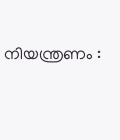നിയന്ത്രണം :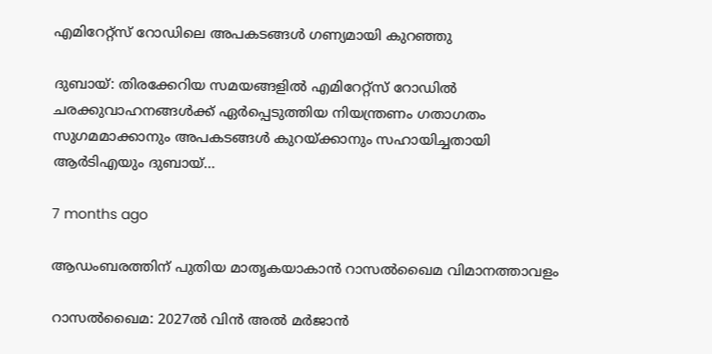എമിറേറ്റ്സ് റോഡിലെ അപകടങ്ങൾ ഗണ്യമായി കുറഞ്ഞു

ദുബായ്: തിരക്കേറിയ സമയങ്ങളിൽ എമിറേറ്റ്സ് റോഡിൽ ചരക്കുവാഹനങ്ങൾക്ക് ഏർപ്പെടുത്തിയ നിയന്ത്രണം ഗതാഗതം സുഗമമാക്കാനും അപകടങ്ങൾ കുറയ്ക്കാനും സഹായിച്ചതായി ആർടിഎയും ദുബായ്…

7 months ago

ആഡംബരത്തിന് പുതിയ മാതൃകയാകാൻ റാസൽഖൈമ വിമാനത്താവളം

റാസൽഖൈമ: 2027ൽ വിൻ അൽ മർജാൻ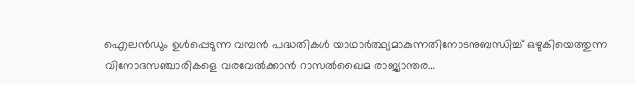ഐലൻഡും ഉൾപ്പെടുന്ന വമ്പൻ പദ്ധതികൾ യാഥാർത്ഥ്യമാകുന്നതിനോടനുബന്ധിച്ച് ഒഴുകിയെത്തുന്ന വിനോദസഞ്ചാരികളെ വരവേൽക്കാൻ റാസൽഖൈമ രാജ്യാന്തര…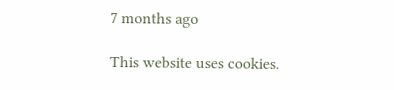7 months ago

This website uses cookies.